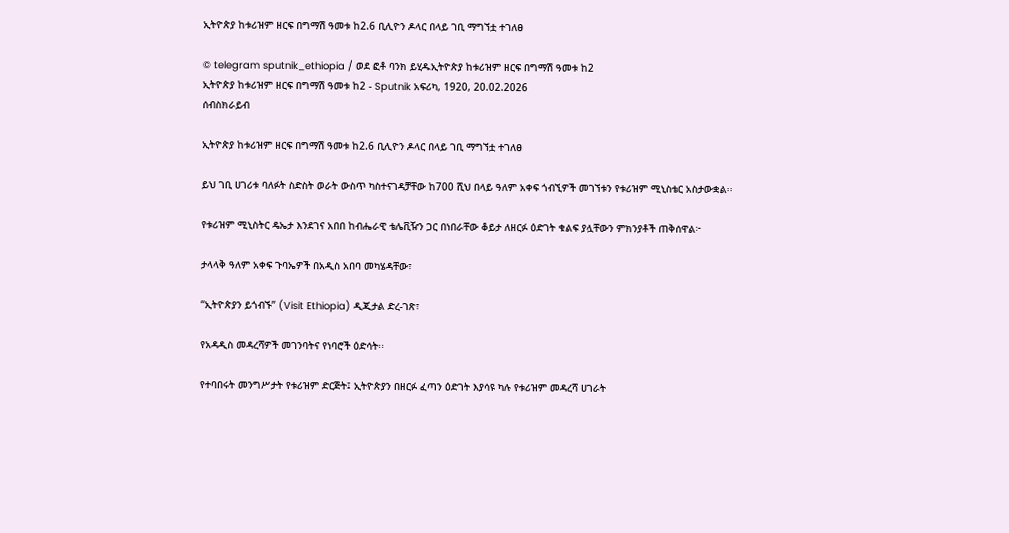ኢትዮጵያ ከቱሪዝም ዘርፍ በግማሽ ዓመቱ ከ2.6 ቢሊዮን ዶላር በላይ ገቢ ማግኘቷ ተገለፀ

© telegram sputnik_ethiopia / ወደ ፎቶ ባንክ ይሂዱኢትዮጵያ ከቱሪዝም ዘርፍ በግማሽ ዓመቱ ከ2
ኢትዮጵያ ከቱሪዝም ዘርፍ በግማሽ ዓመቱ ከ2 - Sputnik አፍሪካ, 1920, 20.02.2026
ሰብስክራይብ

ኢትዮጵያ ከቱሪዝም ዘርፍ በግማሽ ዓመቱ ከ2.6 ቢሊዮን ዶላር በላይ ገቢ ማግኘቷ ተገለፀ

ይህ ገቢ ሀገሪቱ ባለፉት ስድስት ወራት ውስጥ ካስተናገዳቻቸው ከ700 ሺህ በላይ ዓለም አቀፍ ጎብኚዎች መገኘቱን የቱሪዝም ሚኒስቴር አስታውቋል፡፡

የቱሪዝም ሚኒስትር ዴኤታ እንደገና አበበ ከብሔራዊ ቴሌቪዥን ጋር በነበራቸው ቆይታ ለዘርፉ ዕድገት ቁልፍ ያሏቸውን ምክንያቶች ጠቅሰዋል፦

ታላላቅ ዓለም አቀፍ ጉባኤዎች በአዲስ አበባ መካሄዳቸው፣

“ኢትዮጵያን ይጎብኙ” (Visit Ethiopia) ዲጂታል ድረ-ገጽ፣

የአዳዲስ መዳረሻዎች መገንባትና የነባሮች ዕድሳት፡፡

የተባበሩት መንግሥታት የቱሪዝም ድርጅት፤ ኢትዮጵያን በዘርፉ ፈጣን ዕድገት እያሳዩ ካሉ የቱሪዝም መዳረሻ ሀገራት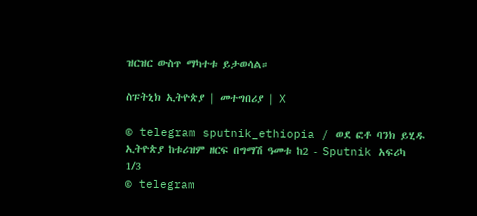ዝርዝር ውስጥ ማካተቱ ይታወሳል።

ስፑትኒክ ኢትዮጵያ | መተግበሪያ | X

© telegram sputnik_ethiopia / ወደ ፎቶ ባንክ ይሂዱ
ኢትዮጵያ ከቱሪዝም ዘርፍ በግማሽ ዓመቱ ከ2 - Sputnik አፍሪካ
1/3
© telegram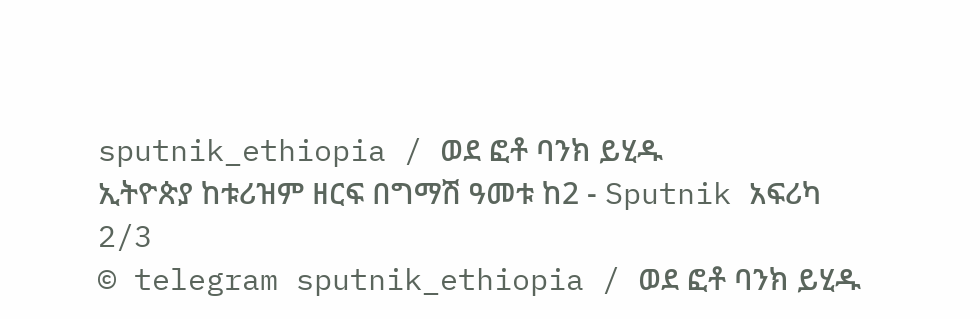sputnik_ethiopia / ወደ ፎቶ ባንክ ይሂዱ
ኢትዮጵያ ከቱሪዝም ዘርፍ በግማሽ ዓመቱ ከ2 - Sputnik አፍሪካ
2/3
© telegram sputnik_ethiopia / ወደ ፎቶ ባንክ ይሂዱ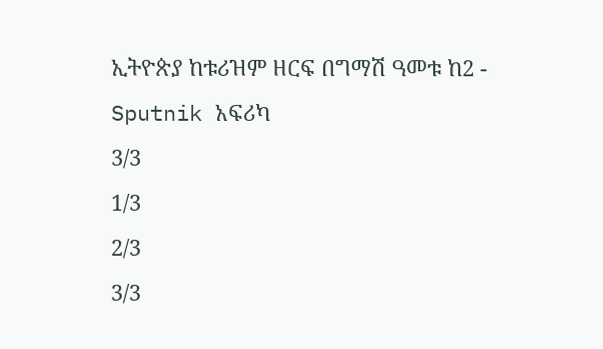ኢትዮጵያ ከቱሪዝም ዘርፍ በግማሽ ዓመቱ ከ2 - Sputnik አፍሪካ
3/3
1/3
2/3
3/3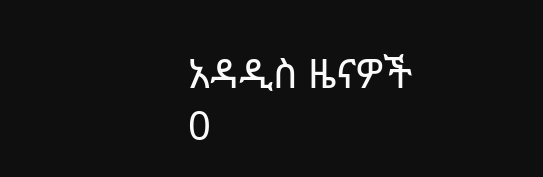አዳዲስ ዜናዎች
0